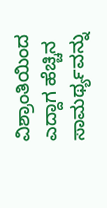ವಿಶ್ರಾಂತಿಯಿಂದ ಎದ್ದಾಗ ಹೆಚ್ಚಿನ ಸಾಮರ್ಥ್ಯವನ್ನು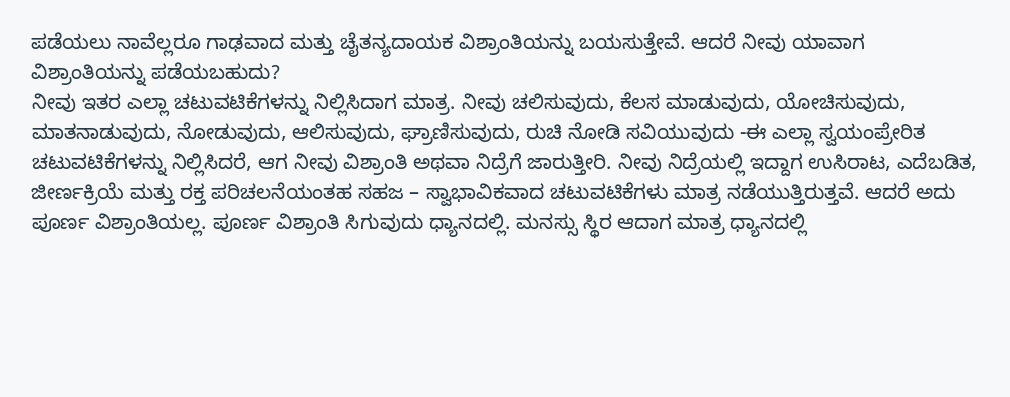ಪಡೆಯಲು ನಾವೆಲ್ಲರೂ ಗಾಢವಾದ ಮತ್ತು ಚೈತನ್ಯದಾಯಕ ವಿಶ್ರಾಂತಿಯನ್ನು ಬಯಸುತ್ತೇವೆ. ಆದರೆ ನೀವು ಯಾವಾಗ ವಿಶ್ರಾಂತಿಯನ್ನು ಪಡೆಯಬಹುದು?
ನೀವು ಇತರ ಎಲ್ಲಾ ಚಟುವಟಿಕೆಗಳನ್ನು ನಿಲ್ಲಿಸಿದಾಗ ಮಾತ್ರ. ನೀವು ಚಲಿಸುವುದು, ಕೆಲಸ ಮಾಡುವುದು, ಯೋಚಿಸುವುದು, ಮಾತನಾಡುವುದು, ನೋಡುವುದು, ಆಲಿಸುವುದು, ಘ್ರಾಣಿಸುವುದು, ರುಚಿ ನೋಡಿ ಸವಿಯುವುದು -ಈ ಎಲ್ಲಾ ಸ್ವಯಂಪ್ರೇರಿತ ಚಟುವಟಿಕೆಗಳನ್ನು ನಿಲ್ಲಿಸಿದರೆ, ಆಗ ನೀವು ವಿಶ್ರಾಂತಿ ಅಥವಾ ನಿದ್ರೆಗೆ ಜಾರುತ್ತೀರಿ. ನೀವು ನಿದ್ರೆಯಲ್ಲಿ ಇದ್ದಾಗ ಉಸಿರಾಟ, ಎದೆಬಡಿತ, ಜೀರ್ಣಕ್ರಿಯೆ ಮತ್ತು ರಕ್ತ ಪರಿಚಲನೆಯಂತಹ ಸಹಜ – ಸ್ವಾಭಾವಿಕವಾದ ಚಟುವಟಿಕೆಗಳು ಮಾತ್ರ ನಡೆಯುತ್ತಿರುತ್ತವೆ. ಆದರೆ ಅದು ಪೂರ್ಣ ವಿಶ್ರಾಂತಿಯಲ್ಲ. ಪೂರ್ಣ ವಿಶ್ರಾಂತಿ ಸಿಗುವುದು ಧ್ಯಾನದಲ್ಲಿ. ಮನಸ್ಸು ಸ್ಥಿರ ಆದಾಗ ಮಾತ್ರ ಧ್ಯಾನದಲ್ಲಿ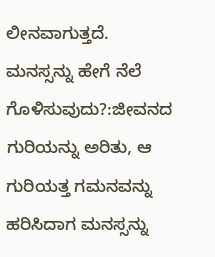ಲೀನವಾಗುತ್ತದೆ.
ಮನಸ್ಸನ್ನು ಹೇಗೆ ನೆಲೆ ಗೊಳಿಸುವುದು?:ಜೀವನದ ಗುರಿಯನ್ನು ಅರಿತು, ಆ ಗುರಿಯತ್ತ ಗಮನವನ್ನು ಹರಿಸಿದಾಗ ಮನಸ್ಸನ್ನು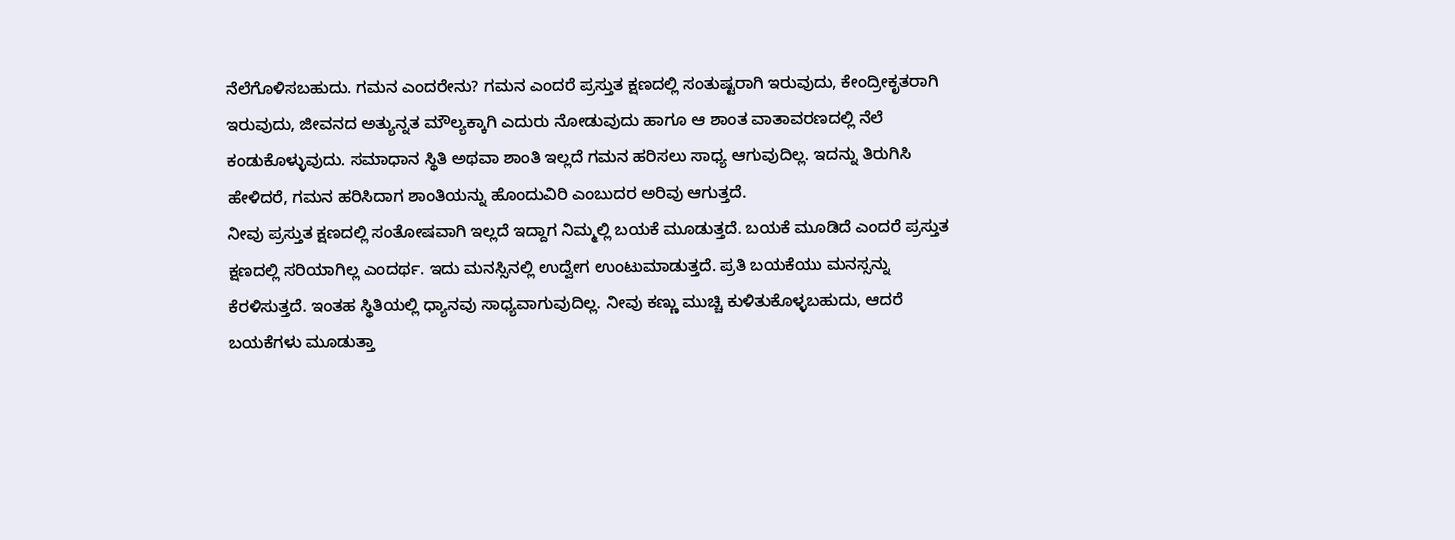ನೆಲೆಗೊಳಿಸಬಹುದು. ಗಮನ ಎಂದರೇನು? ಗಮನ ಎಂದರೆ ಪ್ರಸ್ತುತ ಕ್ಷಣದಲ್ಲಿ ಸಂತುಷ್ಟರಾಗಿ ಇರುವುದು, ಕೇಂದ್ರೀಕೃತರಾಗಿ ಇರುವುದು, ಜೀವನದ ಅತ್ಯುನ್ನತ ಮೌಲ್ಯಕ್ಕಾಗಿ ಎದುರು ನೋಡುವುದು ಹಾಗೂ ಆ ಶಾಂತ ವಾತಾವರಣದಲ್ಲಿ ನೆಲೆ ಕಂಡುಕೊಳ್ಳುವುದು. ಸಮಾಧಾನ ಸ್ಥಿತಿ ಅಥವಾ ಶಾಂತಿ ಇಲ್ಲದೆ ಗಮನ ಹರಿಸಲು ಸಾಧ್ಯ ಆಗುವುದಿಲ್ಲ. ಇದನ್ನು ತಿರುಗಿಸಿ ಹೇಳಿದರೆ, ಗಮನ ಹರಿಸಿದಾಗ ಶಾಂತಿಯನ್ನು ಹೊಂದುವಿರಿ ಎಂಬುದರ ಅರಿವು ಆಗುತ್ತದೆ.
ನೀವು ಪ್ರಸ್ತುತ ಕ್ಷಣದಲ್ಲಿ ಸಂತೋಷವಾಗಿ ಇಲ್ಲದೆ ಇದ್ದಾಗ ನಿಮ್ಮಲ್ಲಿ ಬಯಕೆ ಮೂಡುತ್ತದೆ. ಬಯಕೆ ಮೂಡಿದೆ ಎಂದರೆ ಪ್ರಸ್ತುತ ಕ್ಷಣದಲ್ಲಿ ಸರಿಯಾಗಿಲ್ಲ ಎಂದರ್ಥ. ಇದು ಮನಸ್ಸಿನಲ್ಲಿ ಉದ್ವೇಗ ಉಂಟುಮಾಡುತ್ತದೆ. ಪ್ರತಿ ಬಯಕೆಯು ಮನಸ್ಸನ್ನು ಕೆರಳಿಸುತ್ತದೆ. ಇಂತಹ ಸ್ಥಿತಿಯಲ್ಲಿ ಧ್ಯಾನವು ಸಾಧ್ಯವಾಗುವುದಿಲ್ಲ. ನೀವು ಕಣ್ಣು ಮುಚ್ಚಿ ಕುಳಿತುಕೊಳ್ಳಬಹುದು, ಆದರೆ ಬಯಕೆಗಳು ಮೂಡುತ್ತಾ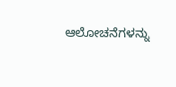ಆಲೋಚನೆಗಳನ್ನು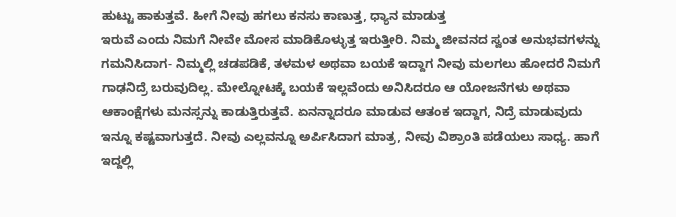ಹುಟ್ಟು ಹಾಕುತ್ತವೆ. ಹೀಗೆ ನೀವು ಹಗಲು ಕನಸು ಕಾಣುತ್ತ, ಧ್ಯಾನ ಮಾಡುತ್ತ
ಇರುವೆ ಎಂದು ನಿಮಗೆ ನೀವೇ ಮೋಸ ಮಾಡಿಕೊಳ್ಳುತ್ತ ಇರುತ್ತೀರಿ. ನಿಮ್ಮ ಜೀವನದ ಸ್ವಂತ ಅನುಭವಗಳನ್ನು ಗಮನಿಸಿದಾಗ- ನಿಮ್ಮಲ್ಲಿ ಚಡಪಡಿಕೆ, ತಳಮಳ ಅಥವಾ ಬಯಕೆ ಇದ್ದಾಗ ನೀವು ಮಲಗಲು ಹೋದರೆ ನಿಮಗೆ ಗಾಢನಿದ್ರೆ ಬರುವುದಿಲ್ಲ. ಮೇಲ್ನೋಟಕ್ಕೆ ಬಯಕೆ ಇಲ್ಲವೆಂದು ಅನಿಸಿದರೂ ಆ ಯೋಜನೆಗಳು ಅಥವಾ
ಆಕಾಂಕ್ಷೆಗಳು ಮನಸ್ಸನ್ನು ಕಾಡುತ್ತಿರುತ್ತವೆ. ಏನನ್ನಾದರೂ ಮಾಡುವ ಆತಂಕ ಇದ್ದಾಗ, ನಿದ್ರೆ ಮಾಡುವುದು ಇನ್ನೂ ಕಷ್ಟವಾಗುತ್ತದೆ. ನೀವು ಎಲ್ಲವನ್ನೂ ಅರ್ಪಿಸಿದಾಗ ಮಾತ್ರ, ನೀವು ವಿಶ್ರಾಂತಿ ಪಡೆಯಲು ಸಾಧ್ಯ. ಹಾಗೆ ಇದ್ದಲ್ಲಿ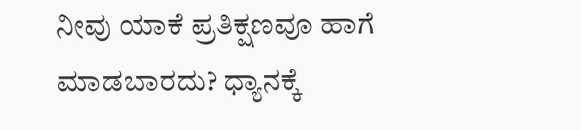ನೀವು ಯಾಕೆ ಪ್ರತಿಕ್ಷಣವೂ ಹಾಗೆ ಮಾಡಬಾರದು? ಧ್ಯಾನಕ್ಕೆ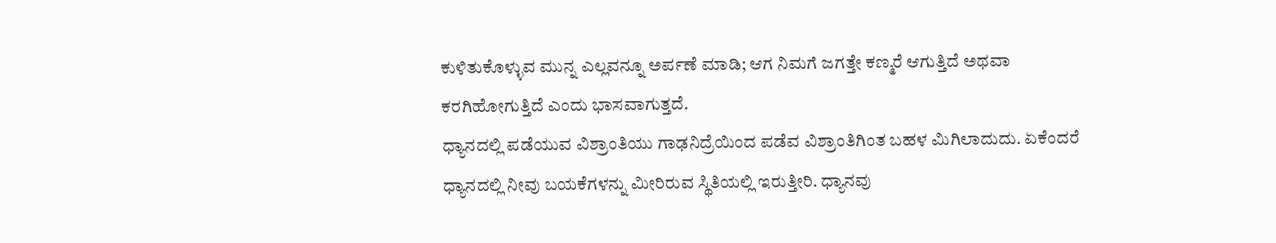ಕುಳಿತುಕೊಳ್ಳುವ ಮುನ್ನ ಎಲ್ಲವನ್ನೂ ಅರ್ಪಣೆ ಮಾಡಿ; ಆಗ ನಿಮಗೆ ಜಗತ್ತೇ ಕಣ್ಮರೆ ಆಗುತ್ತಿದೆ ಅಥವಾ ಕರಗಿಹೋಗುತ್ತಿದೆ ಎಂದು ಭಾಸವಾಗುತ್ತದೆ.
ಧ್ಯಾನದಲ್ಲಿ ಪಡೆಯುವ ವಿಶ್ರಾಂತಿಯು ಗಾಢನಿದ್ರೆಯಿಂದ ಪಡೆವ ವಿಶ್ರಾಂತಿಗಿಂತ ಬಹಳ ಮಿಗಿಲಾದುದು. ಏಕೆಂದರೆ ಧ್ಯಾನದಲ್ಲಿ ನೀವು ಬಯಕೆಗಳನ್ನು ಮೀರಿರುವ ಸ್ಥಿತಿಯಲ್ಲಿ ಇರುತ್ತೀರಿ. ಧ್ಯಾನವು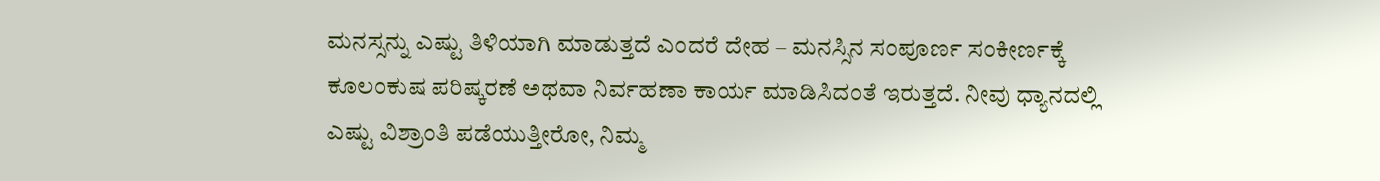ಮನಸ್ಸನ್ನು ಎಷ್ಟು ತಿಳಿಯಾಗಿ ಮಾಡುತ್ತದೆ ಎಂದರೆ ದೇಹ – ಮನಸ್ಸಿನ ಸಂಪೂರ್ಣ ಸಂಕೀರ್ಣಕ್ಕೆ ಕೂಲಂಕುಷ ಪರಿಷ್ಕರಣೆ ಅಥವಾ ನಿರ್ವಹಣಾ ಕಾರ್ಯ ಮಾಡಿಸಿದಂತೆ ಇರುತ್ತದೆ. ನೀವು ಧ್ಯಾನದಲ್ಲಿ ಎಷ್ಟು ವಿಶ್ರಾಂತಿ ಪಡೆಯುತ್ತೀರೋ, ನಿಮ್ಮ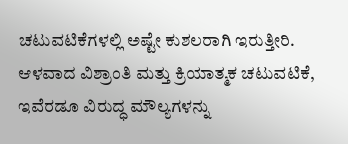ಚಟುವಟಿಕೆಗಳಲ್ಲಿ ಅಷ್ಟೇ ಕುಶಲರಾಗಿ ಇರುತ್ತೀರಿ. ಆಳವಾದ ವಿಶ್ರಾಂತಿ ಮತ್ತು ಕ್ರಿಯಾತ್ಮಕ ಚಟುವಟಿಕೆ, ಇವೆರಡೂ ವಿರುದ್ಧ ಮೌಲ್ಯಗಳನ್ನು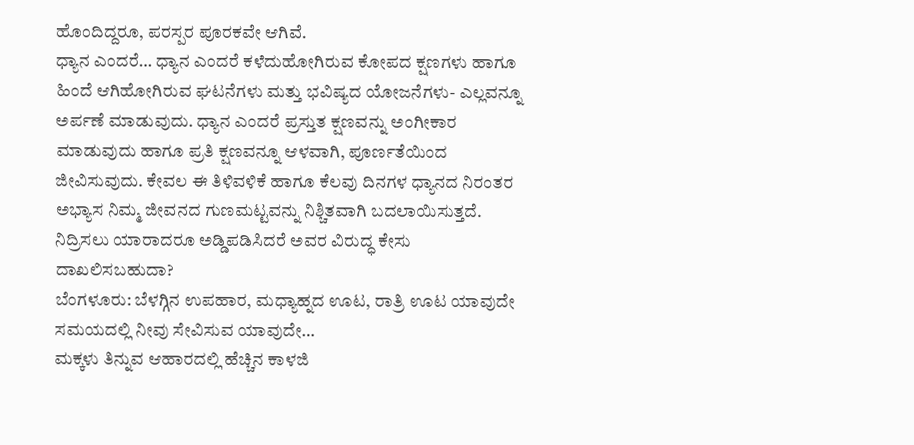ಹೊಂದಿದ್ದರೂ, ಪರಸ್ಪರ ಪೂರಕವೇ ಆಗಿವೆ.
ಧ್ಯಾನ ಎಂದರೆ… ಧ್ಯಾನ ಎಂದರೆ ಕಳೆದುಹೋಗಿರುವ ಕೋಪದ ಕ್ಷಣಗಳು ಹಾಗೂ ಹಿಂದೆ ಆಗಿಹೋಗಿರುವ ಘಟನೆಗಳು ಮತ್ತು ಭವಿಷ್ಯದ ಯೋಜನೆಗಳು- ಎಲ್ಲವನ್ನೂ ಅರ್ಪಣೆ ಮಾಡುವುದು. ಧ್ಯಾನ ಎಂದರೆ ಪ್ರಸ್ತುತ ಕ್ಷಣವನ್ನು ಅಂಗೀಕಾರ ಮಾಡುವುದು ಹಾಗೂ ಪ್ರತಿ ಕ್ಷಣವನ್ನೂ ಆಳವಾಗಿ, ಪೂರ್ಣತೆಯಿಂದ ಜೀವಿಸುವುದು. ಕೇವಲ ಈ ತಿಳಿವಳಿಕೆ ಹಾಗೂ ಕೆಲವು ದಿನಗಳ ಧ್ಯಾನದ ನಿರಂತರ ಅಭ್ಯಾಸ ನಿಮ್ಮ ಜೀವನದ ಗುಣಮಟ್ಟವನ್ನು ನಿಶ್ಚಿತವಾಗಿ ಬದಲಾಯಿಸುತ್ತದೆ.
ನಿದ್ರಿಸಲು ಯಾರಾದರೂ ಅಡ್ಡಿಪಡಿಸಿದರೆ ಅವರ ವಿರುದ್ಧ ಕೇಸು ದಾಖಲಿಸಬಹುದಾ?
ಬೆಂಗಳೂರು: ಬೆಳಗ್ಗಿನ ಉಪಹಾರ, ಮಧ್ಯಾಹ್ನದ ಊಟ, ರಾತ್ರಿ ಊಟ ಯಾವುದೇ ಸಮಯದಲ್ಲಿ ನೀವು ಸೇವಿಸುವ ಯಾವುದೇ…
ಮಕ್ಕಳು ತಿನ್ನುವ ಆಹಾರದಲ್ಲಿ ಹೆಚ್ಚಿನ ಕಾಳಜಿ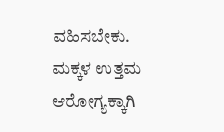ವಹಿಸಬೇಕು. ಮಕ್ಕಳ ಉತ್ತಮ ಆರೋಗ್ಯಕ್ಕಾಗಿ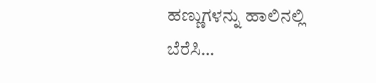ಹಣ್ಣುಗಳನ್ನು ಹಾಲಿನಲ್ಲಿ ಬೆರೆಸಿ…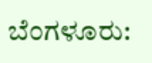ಬೆಂಗಳೂರು: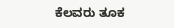ಕೆಲವರು ತೂಕ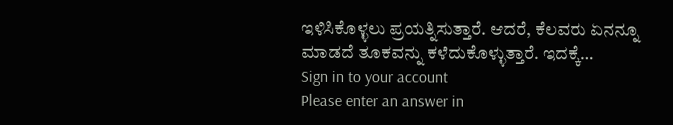ಇಳಿಸಿಕೊಳ್ಳಲು ಪ್ರಯತ್ನಿಸುತ್ತಾರೆ. ಆದರೆ, ಕೆಲವರು ಏನನ್ನೂ ಮಾಡದೆ ತೂಕವನ್ನು ಕಳೆದುಕೊಳ್ಳುತ್ತಾರೆ. ಇದಕ್ಕೆ…
Sign in to your account
Please enter an answer in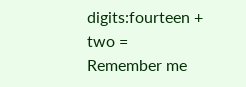digits:fourteen + two =
Remember me